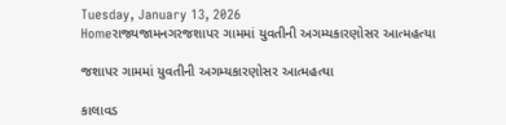Tuesday, January 13, 2026
Homeરાજ્યજામનગરજશાપર ગામમાં યુવતીની અગમ્યકારણોસર આત્મહત્યા

જશાપર ગામમાં યુવતીની અગમ્યકારણોસર આત્મહત્યા

કાલાવડ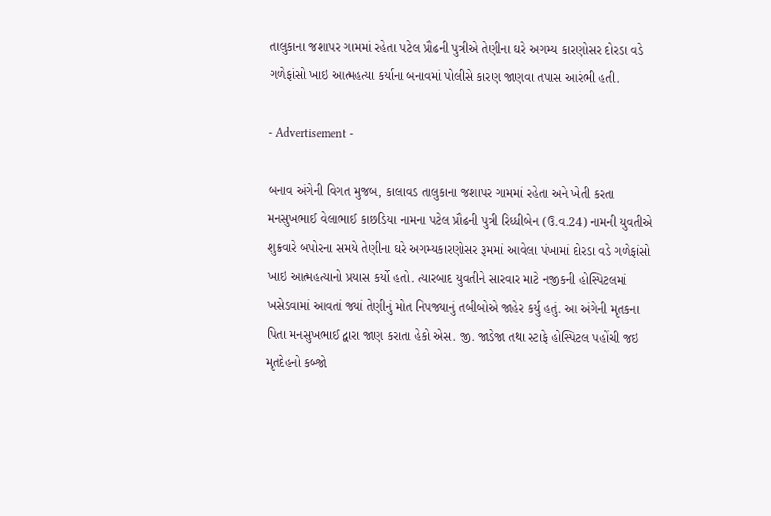તાલુકાના જશાપર ગામમાં રહેતા પટેલ પ્રૌઢની પુત્રીએ તેણીના ઘરે અગમ્ય કારણોસર દોરડા વડે ગળેફાંસો ખાઇ આત્મહત્યા કર્યાના બનાવમાં પોલીસે કારણ જાણવા તપાસ આરંભી હતી.

- Advertisement -

બનાવ અંગેની વિગત મુજબ, કાલાવડ તાલુકાના જશાપર ગામમાં રહેતા અને ખેતી કરતા મનસુખભાઈ વેલાભાઈ કાછડિયા નામના પટેલ પ્રૌઢની પુત્રી રિધ્ધીબેન (ઉ.વ.24) નામની યુવતીએ શુક્રવારે બપોરના સમયે તેણીના ઘરે અગમ્યકારણોસર રૂમમાં આવેલા પંખામાં દોરડા વડે ગળેફાંસો ખાઇ આત્મહત્યાનો પ્રયાસ કર્યો હતો. ત્યારબાદ યુવતીને સારવાર માટે નજીકની હોસ્પિટલમાં ખસેડવામાં આવતાં જ્યાં તેણીનું મોત નિપજ્યાનું તબીબોએ જાહેર કર્યુ હતું. આ અંગેની મૃતકના પિતા મનસુખભાઈ દ્વારા જાણ કરાતા હેકો એસ. જી. જાડેજા તથા સ્ટાફે હોસ્પિટલ પહોંચી જઇ મૃતદેહનો કબ્જો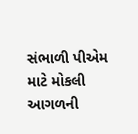સંભાળી પીએમ માટે મોકલી આગળની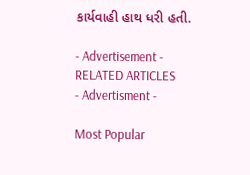કાર્યવાહી હાથ ધરી હતી.

- Advertisement -
RELATED ARTICLES
- Advertisment -

Most Popular